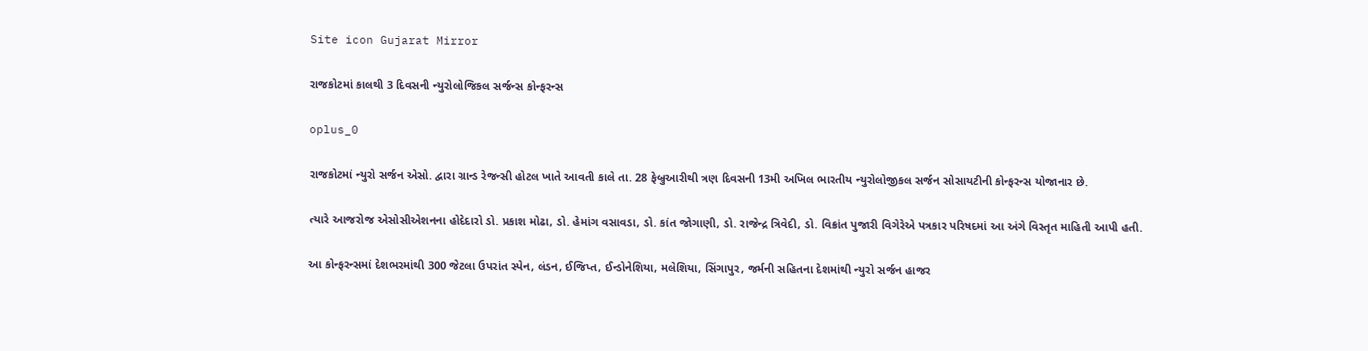Site icon Gujarat Mirror

રાજકોટમાં કાલથી 3 દિવસની ન્યુરોલોજિકલ સર્જન્સ કોન્ફરન્સ

oplus_0

રાજકોટમાં ન્યુરો સર્જન એસો. દ્વારા ગ્રાન્ડ રેજન્સી હોટલ ખાતે આવતી કાલે તા. 28 ફેબ્રુઆરીથી ત્રણ દિવસની 13મી અખિલ ભારતીય ન્યુરોલોજીકલ સર્જન સોસાયટીની કોન્ફરન્સ યોજાનાર છે.

ત્યારે આજરોજ એસોસીએશનના હોદેદારો ડો. પ્રકાશ મોઢા, ડો. હેમાંગ વસાવડા, ડો. કાંત જોગાણી, ડો. રાજેન્દ્ર ત્રિવેદી, ડો. વિક્રાંત પુજારી વિગેરેએ પત્રકાર પરિષદમાં આ અંગે વિસ્તૃત માહિતી આપી હતી.

આ કોન્ફરન્સમાં દેશભરમાંથી 300 જેટલા ઉપરાંત સ્પેન, લંડન, ઈજિપ્ત, ઈન્ડોનેશિયા, મલેશિયા, સિંગાપુર, જર્મની સહિતના દેશમાંથી ન્યુરો સર્જન હાજર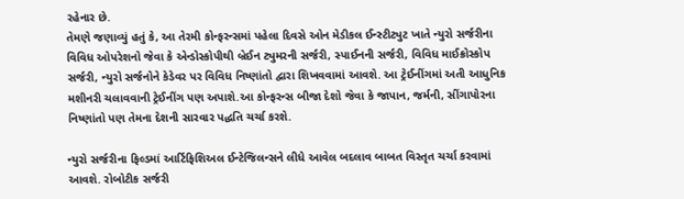રહેનાર છે.
તેમણે જણાવ્યું હતું કે, આ તેરમી કોન્ફરન્સમાં પહેલા દિવસે ઓન મેડીકલ ઈન્સ્ટીટ્યુટ ખાતે ન્યુરો સર્જરીના વિવિધ ઓપરેશનો જેવા કે એન્ડોસ્કોપીથી બ્રેઈન ટ્યુમરની સર્જરી, સ્પાઈનની સર્જરી, વિવિધ માઈક્રોસ્કોપ સર્જરી, ન્યુરો સર્જનોને કેડેવર પર વિવિધ નિષ્ણાંતો દ્વારા શિખવવામાં આવશે. આ ટ્રેઈનીંગમાં અતી આધુનિક મશીનરી ચલાવવાની ટ્રેઈનીંગ પણ અપાશે.આ કોન્ફરન્સ બીજા દેશો જેવા કે જાપાન, જર્મની, સીંગાપોરના નિષ્ણાંતો પણ તેમના દેશની સારવાર પદ્ધતિ ચર્ચા કરશે.

ન્યુરો સર્જરીના ફિલ્ડમાં આર્ટિફિશિઅલ ઈન્ટેજિલન્સને લીધે આવેલ બદલાવ બાબત વિસ્તૃત ચર્ચા કરવામાં આવશે. રોબોટીક સર્જરી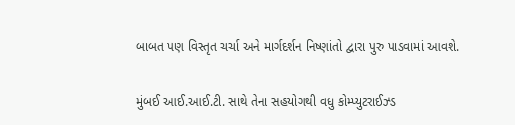બાબત પણ વિસ્તૃત ચર્ચા અને માર્ગદર્શન નિષ્ણાંતો દ્વારા પુરુ પાડવામાં આવશે.

મુંબઈ આઈ.આઈ.ટી. સાથે તેના સહયોગથી વધુ કોમ્પ્યુટરાઈઝ્ડ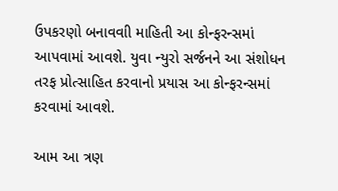ઉપકરણો બનાવવાી માહિતી આ કોન્ફરન્સમાં આપવામાં આવશે. યુવા ન્યુરો સર્જનને આ સંશોધન તરફ પ્રોત્સાહિત કરવાનો પ્રયાસ આ કોન્ફરન્સમાં કરવામાં આવશે.

આમ આ ત્રણ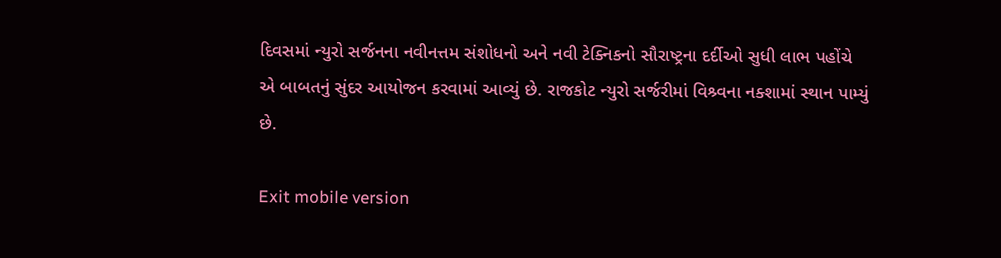દિવસમાં ન્યુરો સર્જનના નવીનત્તમ સંશોધનો અને નવી ટેક્નિકનો સૌરાષ્ટ્રના દર્દીઓ સુધી લાભ પહોંચે એ બાબતનું સુંદર આયોજન કરવામાં આવ્યું છે. રાજકોટ ન્યુરો સર્જરીમાં વિશ્ર્વના નક્શામાં સ્થાન પામ્યું છે.

Exit mobile version